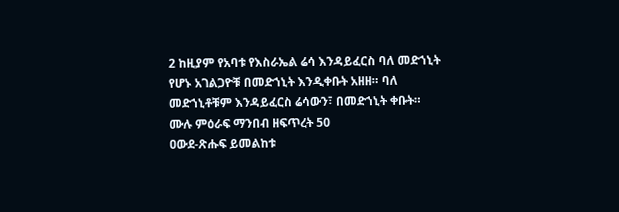2 ከዚያም የአባቱ የእስራኤል ሬሳ እንዳይፈርስ ባለ መድኀኒት የሆኑ አገልጋዮቹ በመድኀኒት እንዲቀቡት አዘዘ። ባለ መድኀኒቶቹም እንዳይፈርስ ሬሳውን፣ በመድኀኒት ቀቡት።
ሙሉ ምዕራፍ ማንበብ ዘፍጥረት 50
ዐውደ-ጽሑፍ ይመልከቱ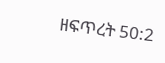ዘፍጥረት 50:2